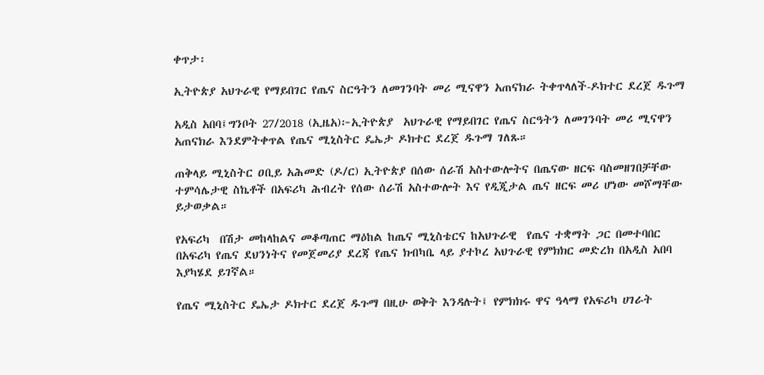ቀጥታ፡

ኢትዮጵያ አህጉራዊ የማይበገር የጤና ስርዓትን ለመገንባት መሪ ሚናዋን አጠናክራ ትቀጥላለች-ዶክተር ደረጀ ዱጉማ

አዲስ አበባ፤ግንቦት 27/2018 (ኢዜአ)፦ኢትዮጵያ  አህጉራዊ የማይበገር የጤና ስርዓትን ለመገንባት መሪ ሚናዋን አጠናክራ እንደምትቀጥል የጤና ሚኒስትር ዴኤታ ዶክተር ደረጀ ዱጉማ ገለጹ።

ጠቅላይ ሚኒስትር ዐቢይ አሕመድ (ዶ/ር) ኢትዮጵያ በሰው ሰራሽ አስተውሎትና በጤናው ዘርፍ ባስመዘገበቻቸው ተምሳሌታዊ ስኬቶች በአፍሪካ ሕብረት የሰው ሰራሽ አስተውሎት እና የዲጂታል ጤና ዘርፍ መሪ ሆነው መሾማቸው ይታወቃል።

የአፍሪካ  በሽታ መከላከልና መቆጣጠር ማዕከል ከጤና ሚኒስቴርና ከአህጉራዊ  የጤና ተቋማት ጋር በመተባበር በአፍሪካ የጤና ደህንነትና የመጀመሪያ ደረጃ የጤና ክብካቤ ላይ ያተኮረ አህጉራዊ የምክክር መድረክ በአዲስ አበባ እያካሄደ ይገኛል።

የጤና ሚኒስትር ዴኤታ ዶክተር ደረጀ ዱጉማ በዚሁ ወቅት እንዳሉት፤ የምክክሩ ዋና ዓላማ የአፍሪካ ሀገራት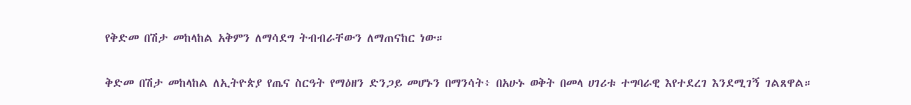የቅድመ በሽታ መከላከል አቅምን ለማሳደግ ትብብራቸውን ለማጠናከር ነው።

ቅድመ በሽታ መከላከል ለኢትዮጵያ የጤና ስርዓት የማዕዘን ድንጋይ መሆኑን በማንሳት፥ በአሁኑ ወቅት በመላ ሀገሪቱ ተግባራዊ እየተደረገ እንደሚገኝ ገልጸዋል።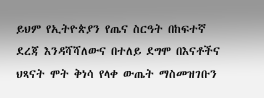ይህም የኢትዮጵያን የጤና ስርዓት በከፍተኛ ደረጃ እንዳሻሻለውና በተለይ ደግሞ በእናቶችና ህጻናት ሞት ቅነሳ የላቀ ውጤት ማስመዝገቡን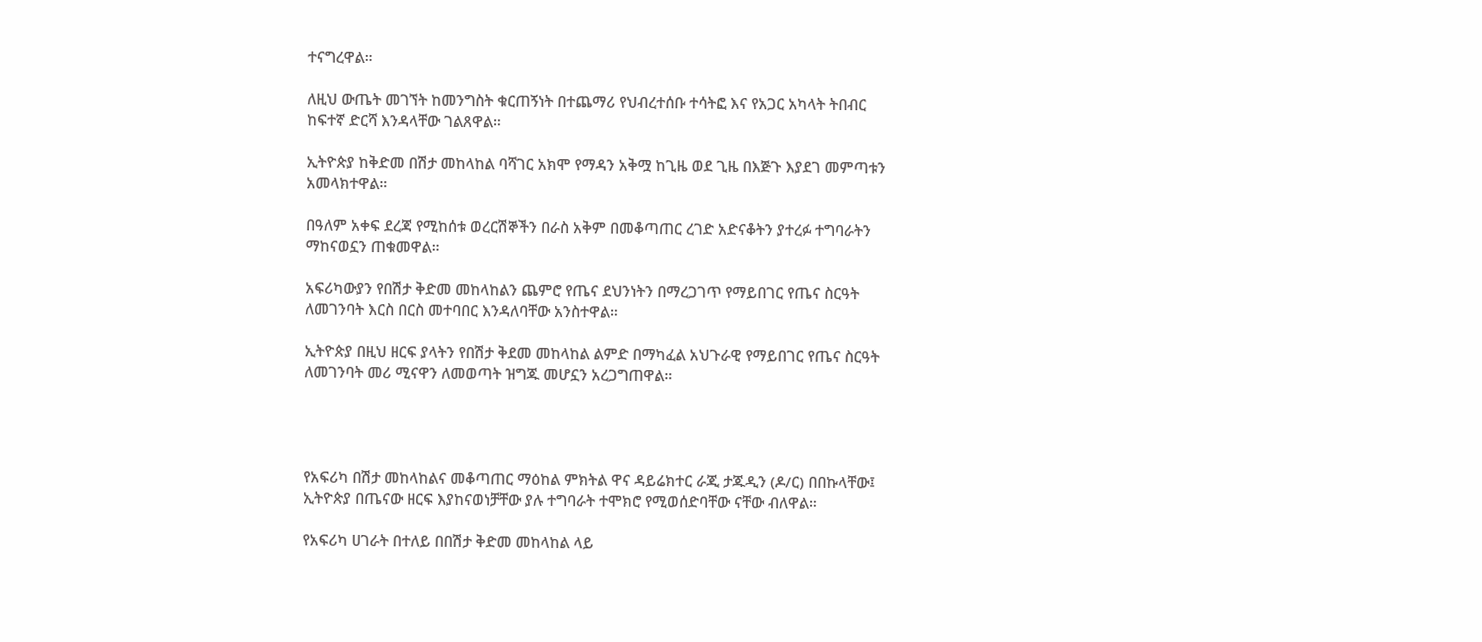ተናግረዋል።

ለዚህ ውጤት መገኘት ከመንግስት ቁርጠኝነት በተጨማሪ የህብረተሰቡ ተሳትፎ እና የአጋር አካላት ትበብር ከፍተኛ ድርሻ እንዳላቸው ገልጸዋል።

ኢትዮጵያ ከቅድመ በሽታ መከላከል ባሻገር አክሞ የማዳን አቅሟ ከጊዜ ወደ ጊዜ በእጅጉ እያደገ መምጣቱን አመላክተዋል።

በዓለም አቀፍ ደረጃ የሚከሰቱ ወረርሽኞችን በራስ አቅም በመቆጣጠር ረገድ አድናቆትን ያተረፉ ተግባራትን ማከናወኗን ጠቁመዋል።

አፍሪካውያን የበሽታ ቅድመ መከላከልን ጨምሮ የጤና ደህንነትን በማረጋገጥ የማይበገር የጤና ስርዓት ለመገንባት እርስ በርስ መተባበር እንዳለባቸው አንስተዋል።

ኢትዮጵያ በዚህ ዘርፍ ያላትን የበሽታ ቅደመ መከላከል ልምድ በማካፈል አህጉራዊ የማይበገር የጤና ስርዓት ለመገንባት መሪ ሚናዋን ለመወጣት ዝግጁ መሆኗን አረጋግጠዋል።




የአፍሪካ በሽታ መከላከልና መቆጣጠር ማዕከል ምክትል ዋና ዳይሬክተር ራጂ ታጁዲን (ዶ/ር) በበኩላቸው፤ ኢትዮጵያ በጤናው ዘርፍ እያከናወነቻቸው ያሉ ተግባራት ተሞክሮ የሚወሰድባቸው ናቸው ብለዋል።

የአፍሪካ ሀገራት በተለይ በበሽታ ቅድመ መከላከል ላይ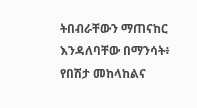ትበብራቸውን ማጠናከር እንዳለባቸው በማንሳት፥ የበሽታ መከላከልና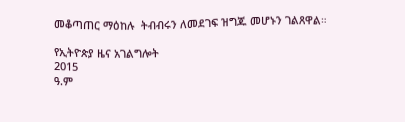መቆጣጠር ማዕከሉ  ትብብሩን ለመደገፍ ዝግጁ መሆኑን ገልጸዋል።

የኢትዮጵያ ዜና አገልግሎት
2015
ዓ.ም